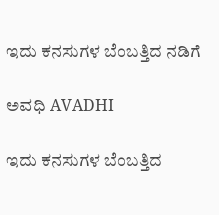ಇದು ಕನಸುಗಳ ಬೆಂಬತ್ತಿದ ನಡಿಗೆ‍

ಅವಧಿ AVADHI

ಇದು ಕನಸುಗಳ ಬೆಂಬತ್ತಿದ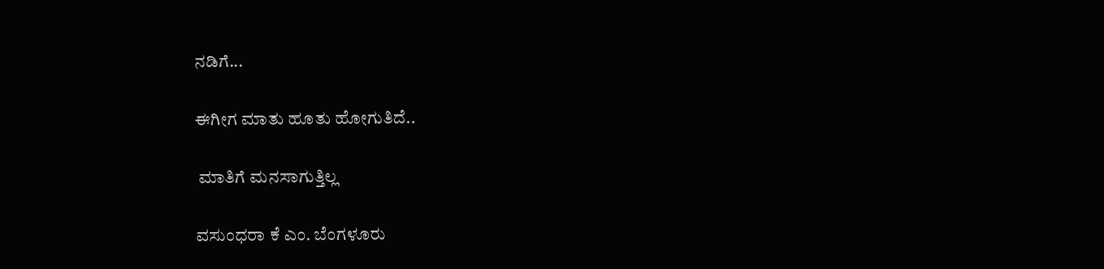ನಡಿಗೆ...

ಈಗೀಗ ಮಾತು ಹೂತು ಹೋಗುತಿದೆ..

 ಮಾತಿಗೆ ಮನಸಾಗುತ್ತಿಲ್ಲ

ವಸುಂಧರಾ ಕೆ ಎಂ. ಬೆಂಗಳೂರು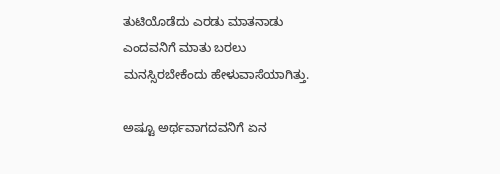ತುಟಿಯೊಡೆದು ಎರಡು ಮಾತನಾಡು
ಎಂದವನಿಗೆ ಮಾತು ಬರಲು
ಮನಸ್ಸಿರಬೇಕೆಂದು ಹೇಳುವಾಸೆಯಾಗಿತ್ತು.

ಅಷ್ಟೂ ಅರ್ಥವಾಗದವನಿಗೆ ಏನ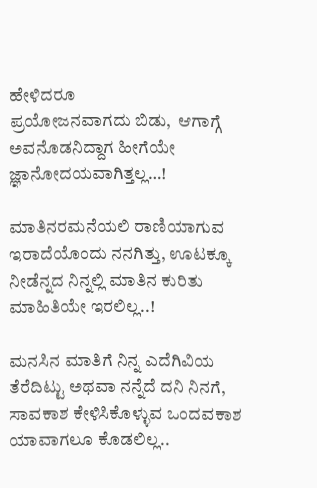ಹೇಳಿದರೂ
ಪ್ರಯೋಜನವಾಗದು ಬಿಡು,  ಆಗಾಗ್ಗೆ
ಅವನೊಡನಿದ್ದಾಗ ಹೀಗೆಯೇ
ಜ್ಞಾನೋದಯವಾಗಿತ್ತಲ್ಲ…!

ಮಾತಿನರಮನೆಯಲಿ ರಾಣಿಯಾಗುವ
ಇರಾದೆಯೊಂದು ನನಗಿತ್ತು, ಊಟಕ್ಕೂ
ನೀಡೆನ್ನದ ನಿನ್ನಲ್ಲಿ ಮಾತಿನ ಕುರಿತು
ಮಾಹಿತಿಯೇ ಇರಲಿಲ್ಲ..!

ಮನಸಿನ ಮಾತಿಗೆ ನಿನ್ನ ಎದೆಗಿವಿಯ
ತೆರೆದಿಟ್ಟು ಅಥವಾ ನನ್ನೆದೆ ದನಿ ನಿನಗೆ,
ಸಾವಕಾಶ ಕೇಳಿಸಿಕೊಳ್ಳುವ ಒಂದವಕಾಶ
ಯಾವಾಗಲೂ ಕೊಡಲಿಲ್ಲ..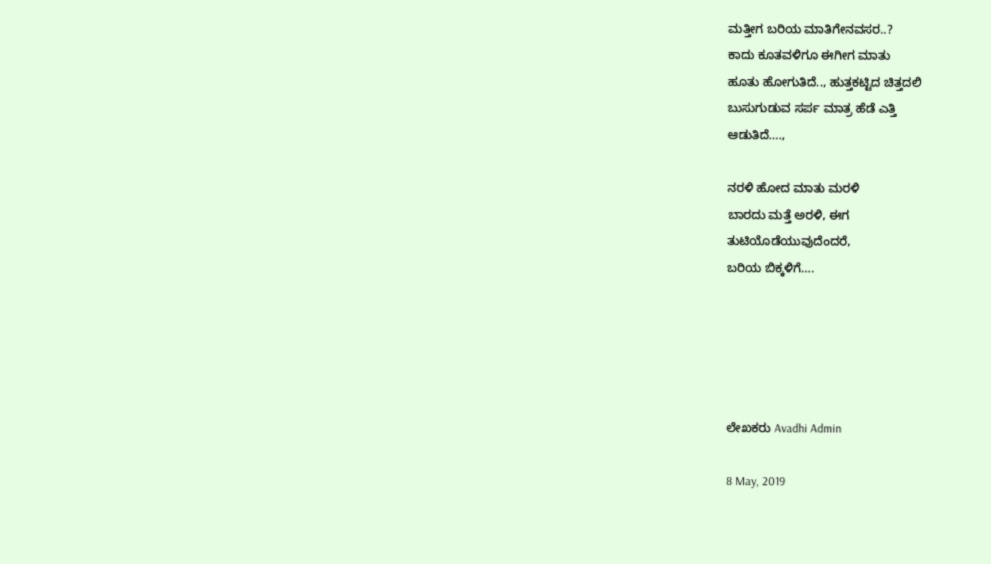ಮತ್ತೀಗ ಬರಿಯ ಮಾತಿಗೇನವಸರ..?
ಕಾದು ಕೂತವಳಿಗೂ ಈಗೀಗ ಮಾತು
ಹೂತು ಹೋಗುತಿದೆ.., ಹುತ್ತಕಟ್ಟಿದ ಚಿತ್ತದಲಿ
ಬುಸುಗುಡುವ ಸರ್ಪ ಮಾತ್ರ ಹೆಡೆ ಎತ್ತಿ
ಆಡುತಿದೆ….,

ನರಳಿ ಹೋದ ಮಾತು ಮರಳಿ
ಬಾರದು ಮತ್ತೆ ಅರಳಿ, ಈಗ
ತುಟಿಯೊಡೆಯುವುದೆಂದರೆ,
ಬರಿಯ ಬಿಕ್ಕಳಿಗೆ….





ಲೇಖಕರು Avadhi Admin

8 May, 2019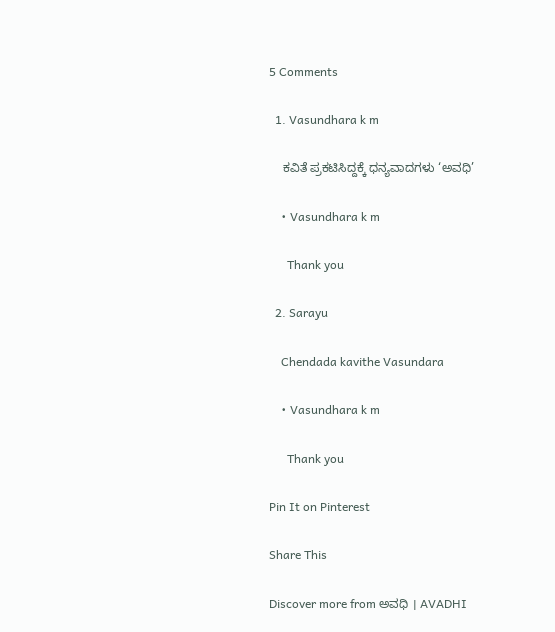5 Comments

  1. Vasundhara k m

    ಕವಿತೆ ಪ್ರಕಟಿಸಿದ್ದಕ್ಕೆ ಧನ್ಯವಾದಗಳು ‘ಅವಧಿ’

    • Vasundhara k m

      Thank you

  2. Sarayu

    Chendada kavithe Vasundara

    • Vasundhara k m

      Thank you

Pin It on Pinterest

Share This

Discover more from ಅವಧಿ । AVADHI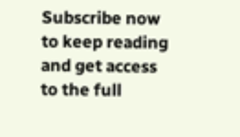Subscribe now to keep reading and get access to the full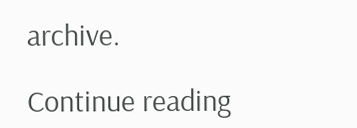archive.

Continue reading